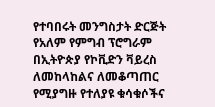የተባበሩት መንግስታት ድርጅት የአለም የምግብ ፕሮግራም በኢትዮጵያ የኮቪድን ቫይረስ ለመከላከልና ለመቆጣጠር የሚያግዙ የተለያዩ ቁሳቁሶችና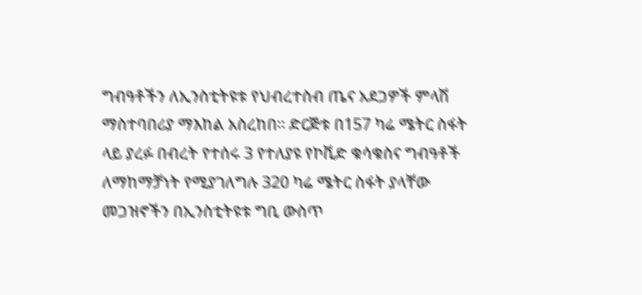ግብዓቶችን ለኢንስቲትዩቱ የህብረተስብ ጤና አደጋዎች ምላሽ ማስተባበሪያ ማእከል አስረከበ፡፡ ድርጅቱ በ157 ካሬ ሜትር ስፋት ላይ ያረፉ በብረት የተሰሩ 3 የተለያዩ የኮቪድ ቁሳቁስና ግብዓቶች ለማከማቻነት የሚያገለግሉ 320 ካሬ ሜትር ስፋት ያላቸው መጋዝኖችን በኢንስቲትዩቱ ግቢ ውስጥ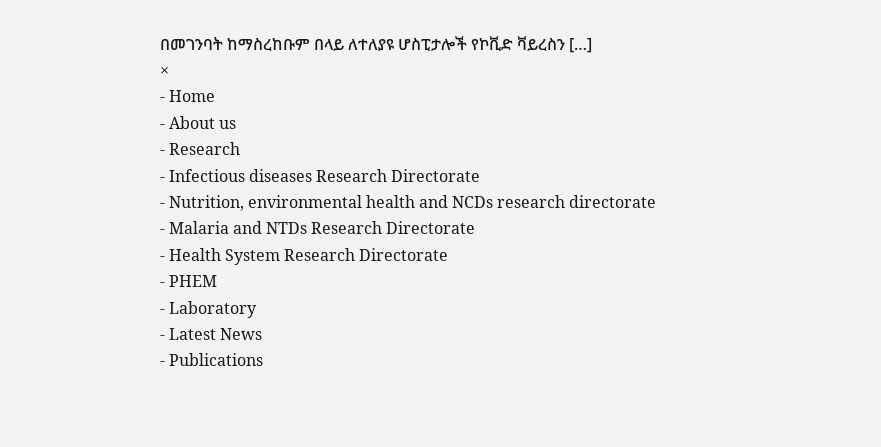በመገንባት ከማስረከቡም በላይ ለተለያዩ ሆስፒታሎች የኮቪድ ቫይረስን […]
×
- Home
- About us
- Research
- Infectious diseases Research Directorate
- Nutrition, environmental health and NCDs research directorate
- Malaria and NTDs Research Directorate
- Health System Research Directorate
- PHEM
- Laboratory
- Latest News
- Publications